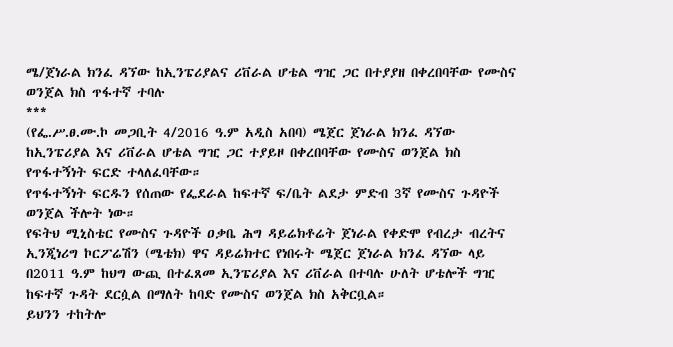ሜ/ጀነራል ክንፈ ዳኘው ከኢንፔሪያልና ሪቨራል ሆቴል ግዢ ጋር በተያያዘ በቀረበባቸው የሙስና ወንጀል ክስ ጥፋተኛ ተባሉ
***
(የፌ.ሥ.ፀ.ሙ.ኮ መጋቢት 4/2016 ዓ.ም አዲስ አበባ) ሜጀር ጀነራል ክንፈ ዳኘው ከኢንፔሪያል እና ሪቨራል ሆቴል ግዢ ጋር ተያይዞ በቀረበባቸው የሙስና ወንጀል ክስ የጥፋተኝነት ፍርድ ተላለፈባቸው።
የጥፋተኝነት ፍርዱን የሰጠው የፌደራል ከፍተኛ ፍ/ቤት ልደታ ምድብ 3ኛ የሙስና ጉዳዮች ወንጀል ችሎት ነው።
የፍትህ ሚኒስቴር የሙስና ጉዳዮች ዐቃቤ ሕግ ዳይሬክቶሬት ጀነራል የቀድሞ የብረታ ብረትና ኢንጂነሪግ ኮርፖሬሽን (ሜቴክ) ዋና ዳይሬክተር የነበሩት ሜጀር ጀነራል ክንፈ ዳኘው ላይ በ2011 ዓ.ም ከህግ ውጪ በተፈጸመ ኢንፔሪያል እና ሪቨራል በተባሉ ሁለት ሆቴሎች ግዢ ከፍተኛ ጉዳት ደርሷል በማለት ከባድ የሙስና ወንጀል ክስ አቅርቧል።
ይህንን ተከትሎ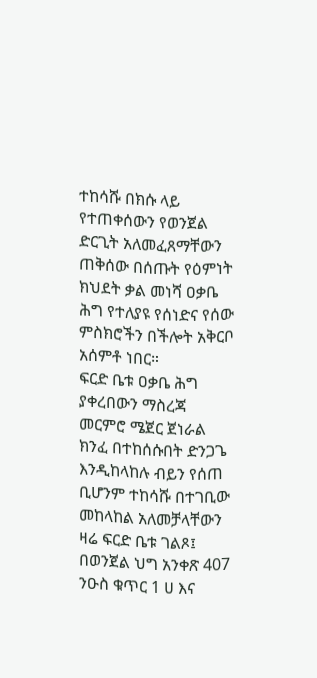ተከሳሹ በክሱ ላይ የተጠቀሰውን የወንጀል ድርጊት አለመፈጸማቸውን ጠቅሰው በሰጡት የዕምነት ክህደት ቃል መነሻ ዐቃቤ ሕግ የተለያዩ የሰነድና የሰው ምስክሮችን በችሎት አቅርቦ አሰምቶ ነበር።
ፍርድ ቤቱ ዐቃቤ ሕግ ያቀረበውን ማስረጃ መርምሮ ሜጀር ጀነራል ክንፈ በተከሰሱበት ድንጋጌ እንዲከላከሉ ብይን የሰጠ ቢሆንም ተከሳሹ በተገቢው መከላከል አለመቻላቸውን ዛሬ ፍርድ ቤቱ ገልጾ፤ በወንጀል ህግ አንቀጽ 407 ንዑስ ቁጥር 1 ሀ እና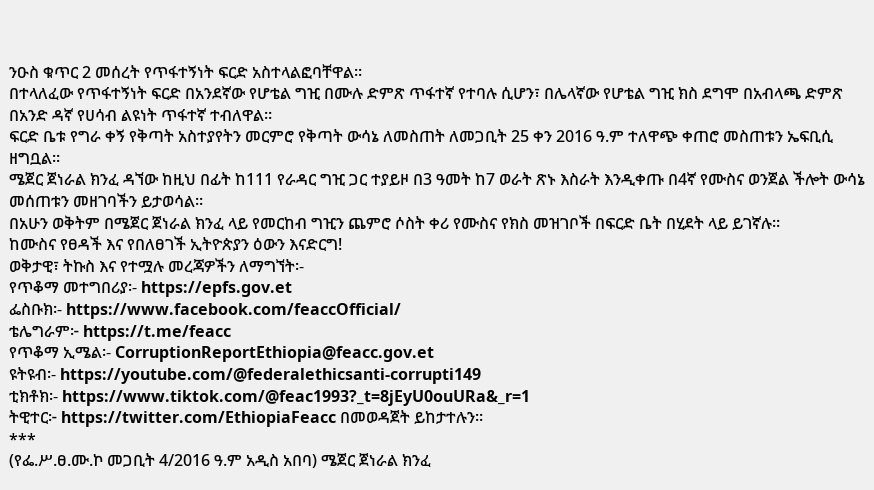ንዑስ ቁጥር 2 መሰረት የጥፋተኝነት ፍርድ አስተላልፎባቸዋል።
በተላለፈው የጥፋተኝነት ፍርድ በአንደኛው የሆቴል ግዢ በሙሉ ድምጽ ጥፋተኛ የተባሉ ሲሆን፣ በሌላኛው የሆቴል ግዢ ክስ ደግሞ በአብላጫ ድምጽ በአንድ ዳኛ የሀሳብ ልዩነት ጥፋተኛ ተብለዋል።
ፍርድ ቤቱ የግራ ቀኝ የቅጣት አስተያየትን መርምሮ የቅጣት ውሳኔ ለመስጠት ለመጋቢት 25 ቀን 2016 ዓ.ም ተለዋጭ ቀጠሮ መስጠቱን ኤፍቢሲ ዘግቧል።
ሜጀር ጀነራል ክንፈ ዳኘው ከዚህ በፊት ከ111 የራዳር ግዢ ጋር ተያይዞ በ3 ዓመት ከ7 ወራት ጽኑ እስራት እንዲቀጡ በ4ኛ የሙስና ወንጀል ችሎት ውሳኔ መሰጠቱን መዘገባችን ይታወሳል።
በአሁን ወቅትም በሜጀር ጀነራል ክንፈ ላይ የመርከብ ግዢን ጨምሮ ሶስት ቀሪ የሙስና የክስ መዝገቦች በፍርድ ቤት በሂደት ላይ ይገኛሉ።
ከሙስና የፀዳች እና የበለፀገች ኢትዮጵያን ዕውን እናድርግ!
ወቅታዊ፣ ትኩስ እና የተሟሉ መረጃዎችን ለማግኘት፡-
የጥቆማ መተግበሪያ፡- https://epfs.gov.et
ፌስቡክ፡- https://www.facebook.com/feaccOfficial/
ቴሌግራም፦ https://t.me/feacc
የጥቆማ ኢሜል፡- CorruptionReportEthiopia@feacc.gov.et
ዩትዩብ፡- https://youtube.com/@federalethicsanti-corrupti149
ቲክቶክ፡- https://www.tiktok.com/@feac1993?_t=8jEyU0ouURa&_r=1
ትዊተር፦ https://twitter.com/EthiopiaFeacc በመወዳጀት ይከታተሉን፡፡
***
(የፌ.ሥ.ፀ.ሙ.ኮ መጋቢት 4/2016 ዓ.ም አዲስ አበባ) ሜጀር ጀነራል ክንፈ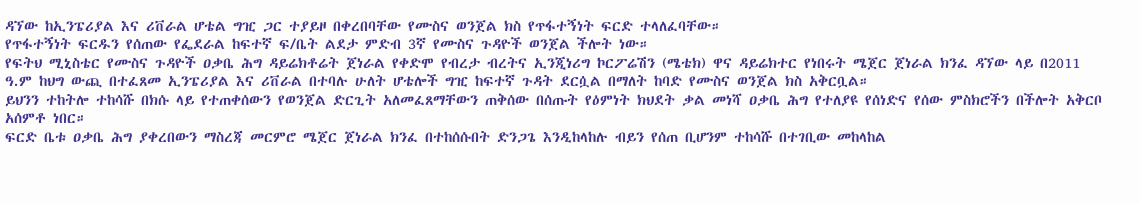ዳኘው ከኢንፔሪያል እና ሪቨራል ሆቴል ግዢ ጋር ተያይዞ በቀረበባቸው የሙስና ወንጀል ክስ የጥፋተኝነት ፍርድ ተላለፈባቸው።
የጥፋተኝነት ፍርዱን የሰጠው የፌደራል ከፍተኛ ፍ/ቤት ልደታ ምድብ 3ኛ የሙስና ጉዳዮች ወንጀል ችሎት ነው።
የፍትህ ሚኒስቴር የሙስና ጉዳዮች ዐቃቤ ሕግ ዳይሬክቶሬት ጀነራል የቀድሞ የብረታ ብረትና ኢንጂነሪግ ኮርፖሬሽን (ሜቴክ) ዋና ዳይሬክተር የነበሩት ሜጀር ጀነራል ክንፈ ዳኘው ላይ በ2011 ዓ.ም ከህግ ውጪ በተፈጸመ ኢንፔሪያል እና ሪቨራል በተባሉ ሁለት ሆቴሎች ግዢ ከፍተኛ ጉዳት ደርሷል በማለት ከባድ የሙስና ወንጀል ክስ አቅርቧል።
ይህንን ተከትሎ ተከሳሹ በክሱ ላይ የተጠቀሰውን የወንጀል ድርጊት አለመፈጸማቸውን ጠቅሰው በሰጡት የዕምነት ክህደት ቃል መነሻ ዐቃቤ ሕግ የተለያዩ የሰነድና የሰው ምስክሮችን በችሎት አቅርቦ አሰምቶ ነበር።
ፍርድ ቤቱ ዐቃቤ ሕግ ያቀረበውን ማስረጃ መርምሮ ሜጀር ጀነራል ክንፈ በተከሰሱበት ድንጋጌ እንዲከላከሉ ብይን የሰጠ ቢሆንም ተከሳሹ በተገቢው መከላከል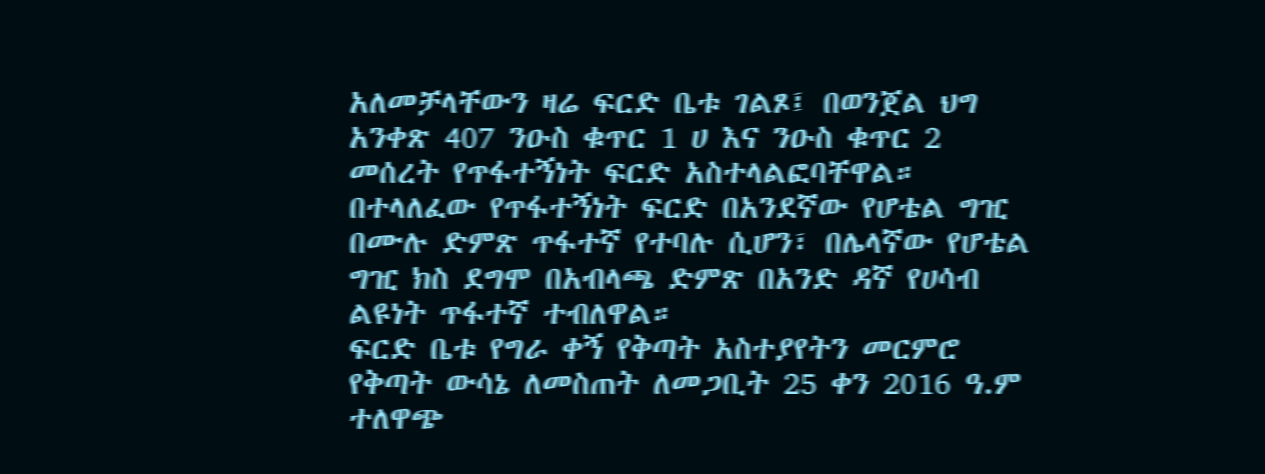አለመቻላቸውን ዛሬ ፍርድ ቤቱ ገልጾ፤ በወንጀል ህግ አንቀጽ 407 ንዑስ ቁጥር 1 ሀ እና ንዑስ ቁጥር 2 መሰረት የጥፋተኝነት ፍርድ አስተላልፎባቸዋል።
በተላለፈው የጥፋተኝነት ፍርድ በአንደኛው የሆቴል ግዢ በሙሉ ድምጽ ጥፋተኛ የተባሉ ሲሆን፣ በሌላኛው የሆቴል ግዢ ክስ ደግሞ በአብላጫ ድምጽ በአንድ ዳኛ የሀሳብ ልዩነት ጥፋተኛ ተብለዋል።
ፍርድ ቤቱ የግራ ቀኝ የቅጣት አስተያየትን መርምሮ የቅጣት ውሳኔ ለመስጠት ለመጋቢት 25 ቀን 2016 ዓ.ም ተለዋጭ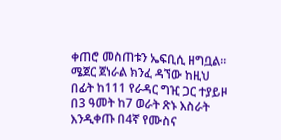ቀጠሮ መስጠቱን ኤፍቢሲ ዘግቧል።
ሜጀር ጀነራል ክንፈ ዳኘው ከዚህ በፊት ከ111 የራዳር ግዢ ጋር ተያይዞ በ3 ዓመት ከ7 ወራት ጽኑ እስራት እንዲቀጡ በ4ኛ የሙስና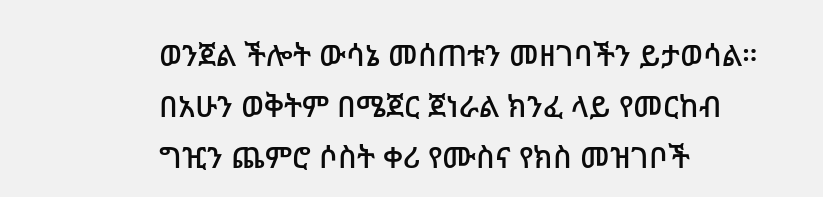ወንጀል ችሎት ውሳኔ መሰጠቱን መዘገባችን ይታወሳል።
በአሁን ወቅትም በሜጀር ጀነራል ክንፈ ላይ የመርከብ ግዢን ጨምሮ ሶስት ቀሪ የሙስና የክስ መዝገቦች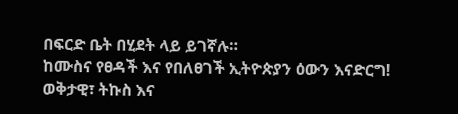በፍርድ ቤት በሂደት ላይ ይገኛሉ።
ከሙስና የፀዳች እና የበለፀገች ኢትዮጵያን ዕውን እናድርግ!
ወቅታዊ፣ ትኩስ እና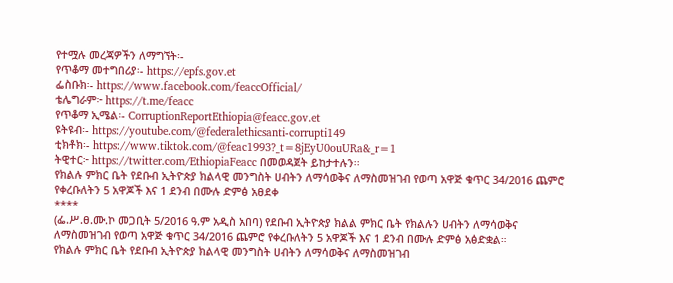የተሟሉ መረጃዎችን ለማግኘት፡-
የጥቆማ መተግበሪያ፡- https://epfs.gov.et
ፌስቡክ፡- https://www.facebook.com/feaccOfficial/
ቴሌግራም፦ https://t.me/feacc
የጥቆማ ኢሜል፡- CorruptionReportEthiopia@feacc.gov.et
ዩትዩብ፡- https://youtube.com/@federalethicsanti-corrupti149
ቲክቶክ፡- https://www.tiktok.com/@feac1993?_t=8jEyU0ouURa&_r=1
ትዊተር፦ https://twitter.com/EthiopiaFeacc በመወዳጀት ይከታተሉን፡፡
የክልሉ ምክር ቤት የደቡብ ኢትዮጵያ ክልላዊ መንግስት ሀብትን ለማሳወቅና ለማስመዝገብ የወጣ አዋጅ ቁጥር 34/2016 ጨምሮ የቀረቡለትን 5 አዋጆች እና 1 ደንብ በሙሉ ድምፅ አፀደቀ
****
(ፌ.ሥ.ፀ.ሙ.ኮ መጋቢት 5/2016 ዓ.ም አዲስ አበባ) የደቡብ ኢትዮጵያ ክልል ምክር ቤት የክልሉን ሀብትን ለማሳወቅና ለማስመዝገብ የወጣ አዋጅ ቁጥር 34/2016 ጨምሮ የቀረቡለትን 5 አዋጆች እና 1 ደንብ በሙሉ ድምፅ አፅድቋል።
የክልሉ ምክር ቤት የደቡብ ኢትዮጵያ ክልላዊ መንግስት ሀብትን ለማሳወቅና ለማስመዝገብ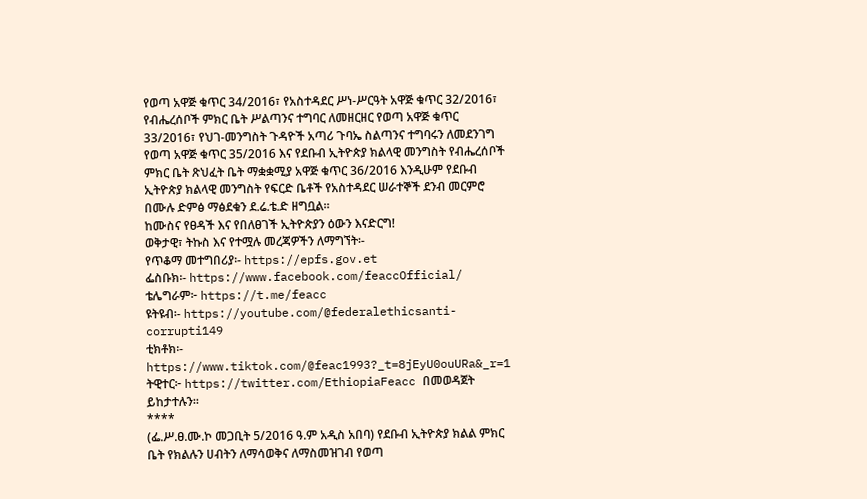የወጣ አዋጅ ቁጥር 34/2016፣ የአስተዳደር ሥነ-ሥርዓት አዋጅ ቁጥር 32/2016፣ የብሔረሰቦች ምክር ቤት ሥልጣንና ተግባር ለመዘርዘር የወጣ አዋጅ ቁጥር 33/2016፣ የህገ-መንግስት ጉዳዮች አጣሪ ጉባኤ ስልጣንና ተግባሩን ለመደንገግ የወጣ አዋጅ ቁጥር 35/2016 እና የደቡብ ኢትዮጵያ ክልላዊ መንግስት የብሔረሰቦች ምክር ቤት ጽህፈት ቤት ማቋቋሚያ አዋጅ ቁጥር 36/2016 እንዲሁም የደቡብ ኢትዮጵያ ክልላዊ መንግስት የፍርድ ቤቶች የአስተዳደር ሠራተኞች ደንብ መርምሮ በሙሉ ድምፅ ማፅደቁን ደ.ሬ.ቴ.ድ ዘግቧል።
ከሙስና የፀዳች እና የበለፀገች ኢትዮጵያን ዕውን እናድርግ!
ወቅታዊ፣ ትኩስ እና የተሟሉ መረጃዎችን ለማግኘት፡-
የጥቆማ መተግበሪያ፡- https://epfs.gov.et
ፌስቡክ፡- https://www.facebook.com/feaccOfficial/
ቴሌግራም፦ https://t.me/feacc
ዩትዩብ፡- https://youtube.com/@federalethicsanti-corrupti149
ቲክቶክ፡- https://www.tiktok.com/@feac1993?_t=8jEyU0ouURa&_r=1
ትዊተር፦ https://twitter.com/EthiopiaFeacc በመወዳጀት ይከታተሉን፡፡
****
(ፌ.ሥ.ፀ.ሙ.ኮ መጋቢት 5/2016 ዓ.ም አዲስ አበባ) የደቡብ ኢትዮጵያ ክልል ምክር ቤት የክልሉን ሀብትን ለማሳወቅና ለማስመዝገብ የወጣ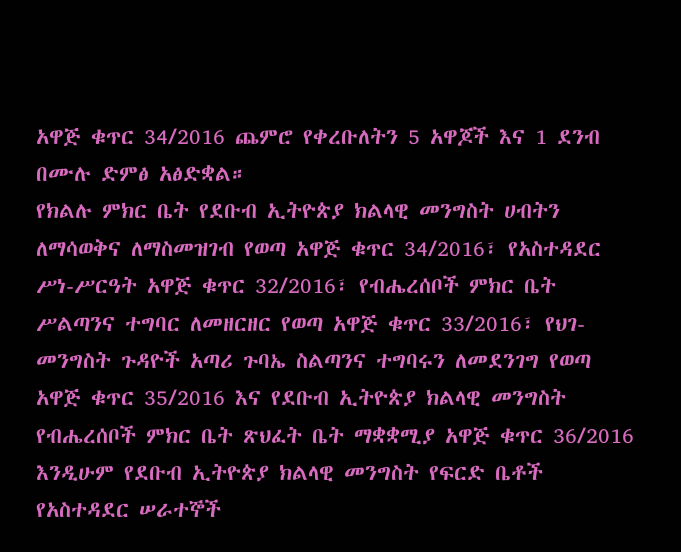አዋጅ ቁጥር 34/2016 ጨምሮ የቀረቡለትን 5 አዋጆች እና 1 ደንብ በሙሉ ድምፅ አፅድቋል።
የክልሉ ምክር ቤት የደቡብ ኢትዮጵያ ክልላዊ መንግስት ሀብትን ለማሳወቅና ለማስመዝገብ የወጣ አዋጅ ቁጥር 34/2016፣ የአስተዳደር ሥነ-ሥርዓት አዋጅ ቁጥር 32/2016፣ የብሔረሰቦች ምክር ቤት ሥልጣንና ተግባር ለመዘርዘር የወጣ አዋጅ ቁጥር 33/2016፣ የህገ-መንግስት ጉዳዮች አጣሪ ጉባኤ ስልጣንና ተግባሩን ለመደንገግ የወጣ አዋጅ ቁጥር 35/2016 እና የደቡብ ኢትዮጵያ ክልላዊ መንግስት የብሔረሰቦች ምክር ቤት ጽህፈት ቤት ማቋቋሚያ አዋጅ ቁጥር 36/2016 እንዲሁም የደቡብ ኢትዮጵያ ክልላዊ መንግስት የፍርድ ቤቶች የአስተዳደር ሠራተኞች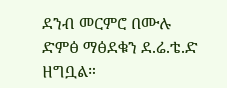ደንብ መርምሮ በሙሉ ድምፅ ማፅደቁን ደ.ሬ.ቴ.ድ ዘግቧል።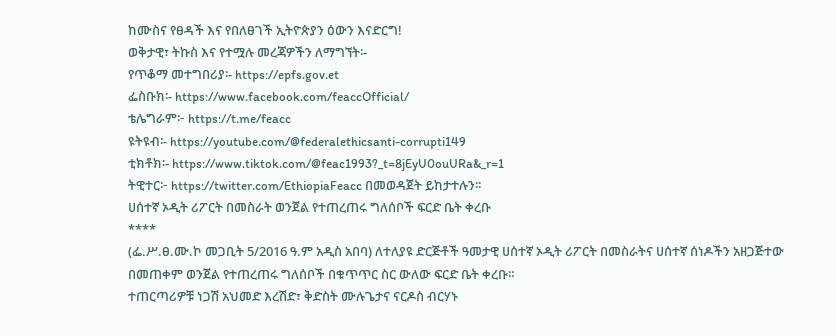ከሙስና የፀዳች እና የበለፀገች ኢትዮጵያን ዕውን እናድርግ!
ወቅታዊ፣ ትኩስ እና የተሟሉ መረጃዎችን ለማግኘት፡-
የጥቆማ መተግበሪያ፡- https://epfs.gov.et
ፌስቡክ፡- https://www.facebook.com/feaccOfficial/
ቴሌግራም፦ https://t.me/feacc
ዩትዩብ፡- https://youtube.com/@federalethicsanti-corrupti149
ቲክቶክ፡- https://www.tiktok.com/@feac1993?_t=8jEyU0ouURa&_r=1
ትዊተር፦ https://twitter.com/EthiopiaFeacc በመወዳጀት ይከታተሉን፡፡
ሀሰተኛ ኦዲት ሪፖርት በመስራት ወንጀል የተጠረጠሩ ግለሰቦች ፍርድ ቤት ቀረቡ
****
(ፌ.ሥ.ፀ.ሙ.ኮ መጋቢት 5/2016 ዓ.ም አዲስ አበባ) ለተለያዩ ድርጅቶች ዓመታዊ ሀሰተኛ ኦዲት ሪፖርት በመስራትና ሀሰተኛ ሰነዶችን አዘጋጅተው በመጠቀም ወንጀል የተጠረጠሩ ግለሰቦች በቁጥጥር ስር ውለው ፍርድ ቤት ቀረቡ።
ተጠርጣሪዎቹ ነጋሽ አህመድ እረሽድ፣ ቅድስት ሙሉጌታና ናርዶስ ብርሃኑ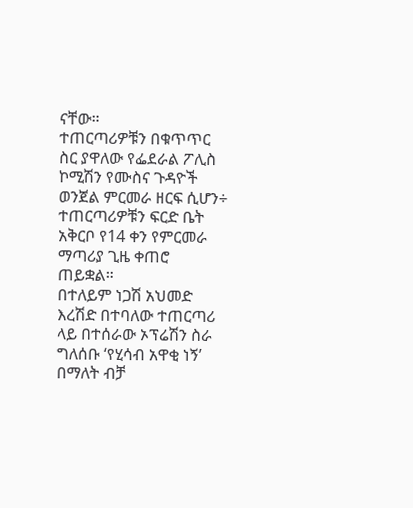ናቸው።
ተጠርጣሪዎቹን በቁጥጥር ስር ያዋለው የፌደራል ፖሊስ ኮሚሽን የሙስና ጉዳዮች ወንጀል ምርመራ ዘርፍ ሲሆን÷ ተጠርጣሪዎቹን ፍርድ ቤት አቅርቦ የ14 ቀን የምርመራ ማጣሪያ ጊዜ ቀጠሮ ጠይቋል።
በተለይም ነጋሽ አህመድ እረሽድ በተባለው ተጠርጣሪ ላይ በተሰራው ኦፕሬሽን ስራ ግለሰቡ ‘የሂሳብ አዋቂ ነኝ’ በማለት ብቻ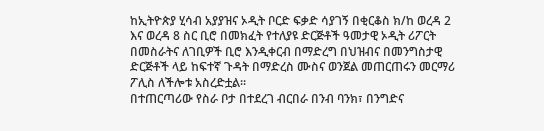ከኢትዮጵያ ሂሳብ አያያዝና ኦዲት ቦርድ ፍቃድ ሳያገኝ በቂርቆስ ክ/ከ ወረዳ 2 እና ወረዳ 8 ስር ቢሮ በመክፈት የተለያዩ ድርጅቶች ዓመታዊ ኦዲት ሪፖርት በመስራትና ለገቢዎች ቢሮ እንዲቀርብ በማድረግ በህዝብና በመንግስታዊ ድርጅቶች ላይ ከፍተኛ ጉዳት በማድረስ ሙስና ወንጀል መጠርጠሩን መርማሪ ፖሊስ ለችሎቱ አስረድቷል።
በተጠርጣሪው የስራ ቦታ በተደረገ ብርበራ በንብ ባንክ፣ በንግድና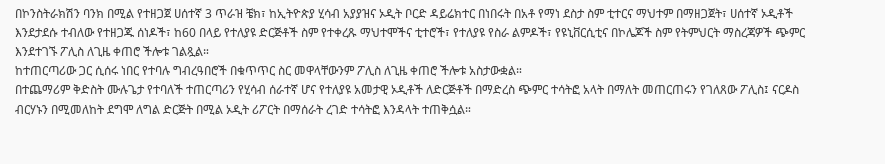በኮንስትራክሽን ባንክ በሚል የተዘጋጀ ሀሰተኛ 3 ጥራዝ ቼክ፣ ከኢትዮጵያ ሂሳብ አያያዝና ኦዲት ቦርድ ዳይሬክተር በነበሩት በአቶ የማነ ደስታ ስም ቲተርና ማህተም በማዘጋጀት፣ ሀሰተኛ ኦዲቶች እንደታደሱ ተብለው የተዘጋጁ ሰነዶች፣ ከ60 በላይ የተለያዩ ድርጅቶች ስም የተቀረጹ ማህተሞችና ቲተሮች፣ የተለያዩ የስራ ልምዶች፣ የዩኒቨርሲቲና በኮሌጆች ስም የትምህርት ማስረጃዎች ጭምር እንደተገኙ ፖሊስ ለጊዜ ቀጠሮ ችሎቱ ገልጿል።
ከተጠርጣሪው ጋር ሲሰሩ ነበር የተባሉ ግብረዓበሮች በቁጥጥር ስር መዋላቸውንም ፖሊስ ለጊዜ ቀጠሮ ችሎቱ አስታውቋል።
በተጨማሪም ቅድስት ሙሉጌታ የተባለች ተጠርጣሪን የሂሳብ ሰራተኛ ሆና የተለያዩ አመታዊ ኦዲቶች ለድርጅቶች በማድረስ ጭምር ተሳትፎ አላት በማለት መጠርጠሩን የገለጸው ፖሊስ፤ ናርዶስ ብርሃኑን በሚመለከት ደግሞ ለግል ድርጅት በሚል ኦዲት ሪፖርት በማሰራት ረገድ ተሳትፎ እንዳላት ተጠቅሷል።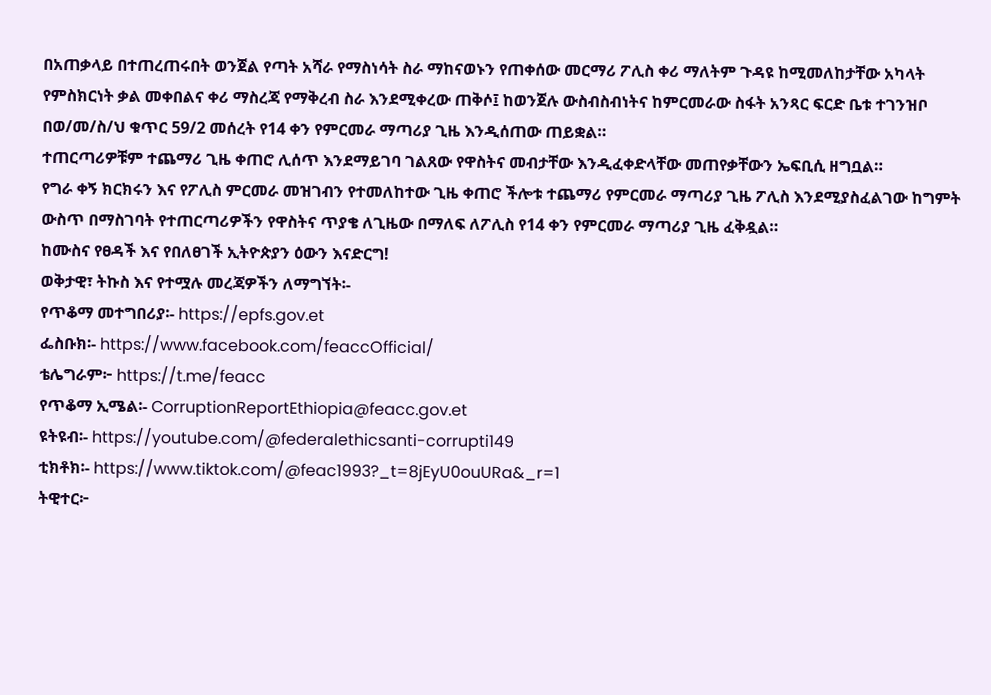በአጠቃላይ በተጠረጠሩበት ወንጀል የጣት አሻራ የማስነሳት ስራ ማከናወኑን የጠቀሰው መርማሪ ፖሊስ ቀሪ ማለትም ጉዳዩ ከሚመለከታቸው አካላት የምስክርነት ቃል መቀበልና ቀሪ ማስረጃ የማቅረብ ስራ እንደሚቀረው ጠቅሶ፤ ከወንጀሉ ውስብስብነትና ከምርመራው ስፋት አንጻር ፍርድ ቤቱ ተገንዝቦ በወ/መ/ስ/ህ ቁጥር 59/2 መሰረት የ14 ቀን የምርመራ ማጣሪያ ጊዜ እንዲሰጠው ጠይቋል።
ተጠርጣሪዎቹም ተጨማሪ ጊዜ ቀጠሮ ሊሰጥ እንደማይገባ ገልጸው የዋስትና መብታቸው እንዲፈቀድላቸው መጠየቃቸውን ኤፍቢሲ ዘግቧል።
የግራ ቀኝ ክርክሩን እና የፖሊስ ምርመራ መዝገብን የተመለከተው ጊዜ ቀጠሮ ችሎቱ ተጨማሪ የምርመራ ማጣሪያ ጊዜ ፖሊስ እንደሚያስፈልገው ከግምት ውስጥ በማስገባት የተጠርጣሪዎችን የዋስትና ጥያቄ ለጊዜው በማለፍ ለፖሊስ የ14 ቀን የምርመራ ማጣሪያ ጊዜ ፈቅዷል።
ከሙስና የፀዳች እና የበለፀገች ኢትዮጵያን ዕውን እናድርግ!
ወቅታዊ፣ ትኩስ እና የተሟሉ መረጃዎችን ለማግኘት፡-
የጥቆማ መተግበሪያ፡- https://epfs.gov.et
ፌስቡክ፡- https://www.facebook.com/feaccOfficial/
ቴሌግራም፦ https://t.me/feacc
የጥቆማ ኢሜል፡- CorruptionReportEthiopia@feacc.gov.et
ዩትዩብ፡- https://youtube.com/@federalethicsanti-corrupti149
ቲክቶክ፡- https://www.tiktok.com/@feac1993?_t=8jEyU0ouURa&_r=1
ትዊተር፦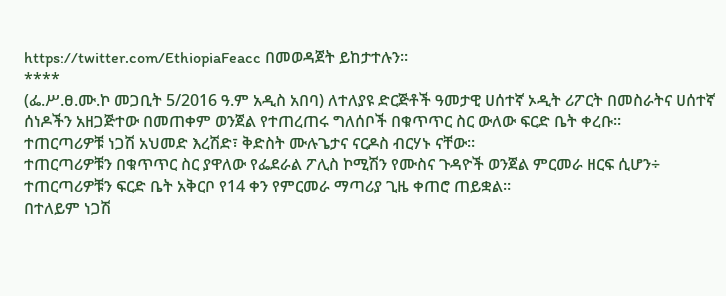https://twitter.com/EthiopiaFeacc በመወዳጀት ይከታተሉን፡፡
****
(ፌ.ሥ.ፀ.ሙ.ኮ መጋቢት 5/2016 ዓ.ም አዲስ አበባ) ለተለያዩ ድርጅቶች ዓመታዊ ሀሰተኛ ኦዲት ሪፖርት በመስራትና ሀሰተኛ ሰነዶችን አዘጋጅተው በመጠቀም ወንጀል የተጠረጠሩ ግለሰቦች በቁጥጥር ስር ውለው ፍርድ ቤት ቀረቡ።
ተጠርጣሪዎቹ ነጋሽ አህመድ እረሽድ፣ ቅድስት ሙሉጌታና ናርዶስ ብርሃኑ ናቸው።
ተጠርጣሪዎቹን በቁጥጥር ስር ያዋለው የፌደራል ፖሊስ ኮሚሽን የሙስና ጉዳዮች ወንጀል ምርመራ ዘርፍ ሲሆን÷ ተጠርጣሪዎቹን ፍርድ ቤት አቅርቦ የ14 ቀን የምርመራ ማጣሪያ ጊዜ ቀጠሮ ጠይቋል።
በተለይም ነጋሽ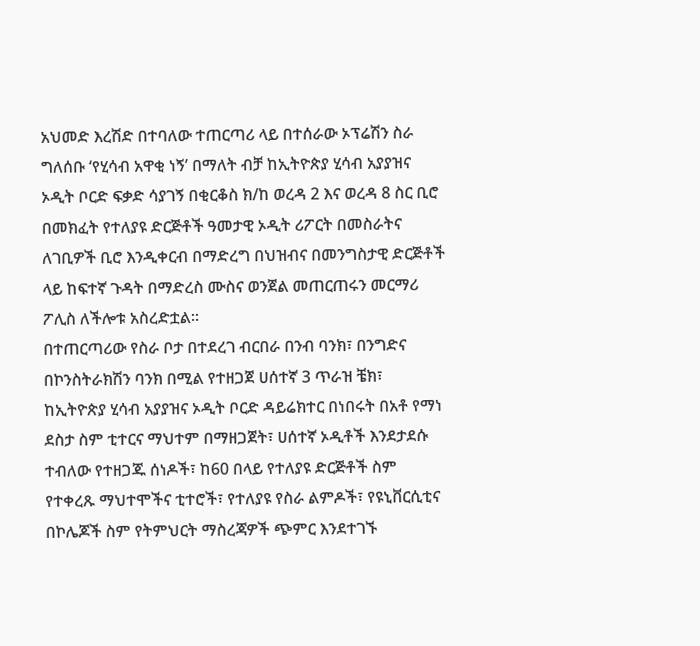አህመድ እረሽድ በተባለው ተጠርጣሪ ላይ በተሰራው ኦፕሬሽን ስራ ግለሰቡ ‘የሂሳብ አዋቂ ነኝ’ በማለት ብቻ ከኢትዮጵያ ሂሳብ አያያዝና ኦዲት ቦርድ ፍቃድ ሳያገኝ በቂርቆስ ክ/ከ ወረዳ 2 እና ወረዳ 8 ስር ቢሮ በመክፈት የተለያዩ ድርጅቶች ዓመታዊ ኦዲት ሪፖርት በመስራትና ለገቢዎች ቢሮ እንዲቀርብ በማድረግ በህዝብና በመንግስታዊ ድርጅቶች ላይ ከፍተኛ ጉዳት በማድረስ ሙስና ወንጀል መጠርጠሩን መርማሪ ፖሊስ ለችሎቱ አስረድቷል።
በተጠርጣሪው የስራ ቦታ በተደረገ ብርበራ በንብ ባንክ፣ በንግድና በኮንስትራክሽን ባንክ በሚል የተዘጋጀ ሀሰተኛ 3 ጥራዝ ቼክ፣ ከኢትዮጵያ ሂሳብ አያያዝና ኦዲት ቦርድ ዳይሬክተር በነበሩት በአቶ የማነ ደስታ ስም ቲተርና ማህተም በማዘጋጀት፣ ሀሰተኛ ኦዲቶች እንደታደሱ ተብለው የተዘጋጁ ሰነዶች፣ ከ60 በላይ የተለያዩ ድርጅቶች ስም የተቀረጹ ማህተሞችና ቲተሮች፣ የተለያዩ የስራ ልምዶች፣ የዩኒቨርሲቲና በኮሌጆች ስም የትምህርት ማስረጃዎች ጭምር እንደተገኙ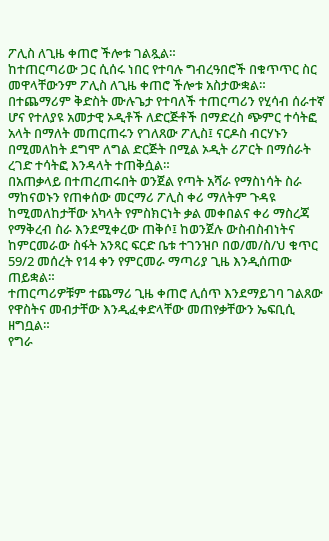ፖሊስ ለጊዜ ቀጠሮ ችሎቱ ገልጿል።
ከተጠርጣሪው ጋር ሲሰሩ ነበር የተባሉ ግብረዓበሮች በቁጥጥር ስር መዋላቸውንም ፖሊስ ለጊዜ ቀጠሮ ችሎቱ አስታውቋል።
በተጨማሪም ቅድስት ሙሉጌታ የተባለች ተጠርጣሪን የሂሳብ ሰራተኛ ሆና የተለያዩ አመታዊ ኦዲቶች ለድርጅቶች በማድረስ ጭምር ተሳትፎ አላት በማለት መጠርጠሩን የገለጸው ፖሊስ፤ ናርዶስ ብርሃኑን በሚመለከት ደግሞ ለግል ድርጅት በሚል ኦዲት ሪፖርት በማሰራት ረገድ ተሳትፎ እንዳላት ተጠቅሷል።
በአጠቃላይ በተጠረጠሩበት ወንጀል የጣት አሻራ የማስነሳት ስራ ማከናወኑን የጠቀሰው መርማሪ ፖሊስ ቀሪ ማለትም ጉዳዩ ከሚመለከታቸው አካላት የምስክርነት ቃል መቀበልና ቀሪ ማስረጃ የማቅረብ ስራ እንደሚቀረው ጠቅሶ፤ ከወንጀሉ ውስብስብነትና ከምርመራው ስፋት አንጻር ፍርድ ቤቱ ተገንዝቦ በወ/መ/ስ/ህ ቁጥር 59/2 መሰረት የ14 ቀን የምርመራ ማጣሪያ ጊዜ እንዲሰጠው ጠይቋል።
ተጠርጣሪዎቹም ተጨማሪ ጊዜ ቀጠሮ ሊሰጥ እንደማይገባ ገልጸው የዋስትና መብታቸው እንዲፈቀድላቸው መጠየቃቸውን ኤፍቢሲ ዘግቧል።
የግራ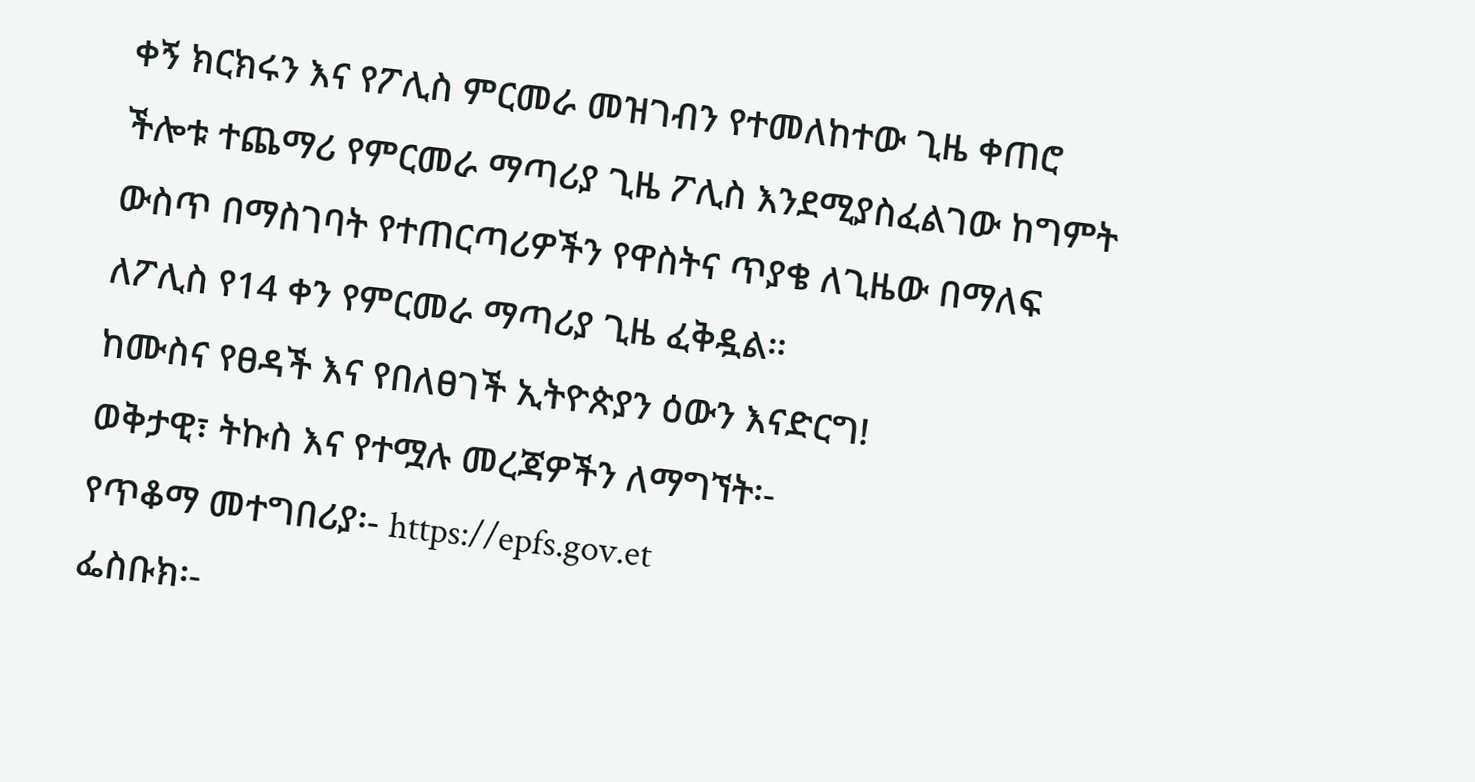ቀኝ ክርክሩን እና የፖሊስ ምርመራ መዝገብን የተመለከተው ጊዜ ቀጠሮ ችሎቱ ተጨማሪ የምርመራ ማጣሪያ ጊዜ ፖሊስ እንደሚያስፈልገው ከግምት ውስጥ በማስገባት የተጠርጣሪዎችን የዋስትና ጥያቄ ለጊዜው በማለፍ ለፖሊስ የ14 ቀን የምርመራ ማጣሪያ ጊዜ ፈቅዷል።
ከሙስና የፀዳች እና የበለፀገች ኢትዮጵያን ዕውን እናድርግ!
ወቅታዊ፣ ትኩስ እና የተሟሉ መረጃዎችን ለማግኘት፡-
የጥቆማ መተግበሪያ፡- https://epfs.gov.et
ፌስቡክ፡-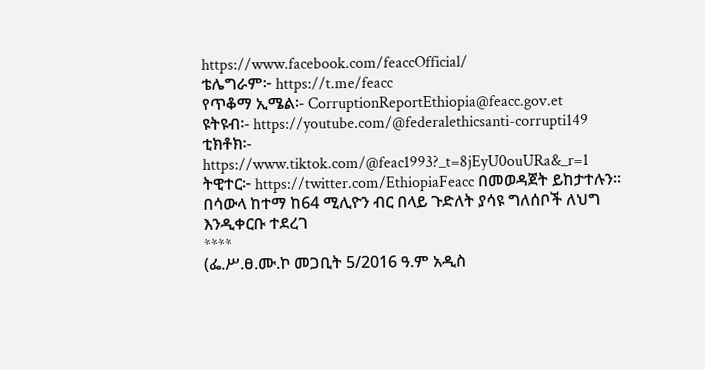https://www.facebook.com/feaccOfficial/
ቴሌግራም፦ https://t.me/feacc
የጥቆማ ኢሜል፡- CorruptionReportEthiopia@feacc.gov.et
ዩትዩብ፡- https://youtube.com/@federalethicsanti-corrupti149
ቲክቶክ፡- https://www.tiktok.com/@feac1993?_t=8jEyU0ouURa&_r=1
ትዊተር፦ https://twitter.com/EthiopiaFeacc በመወዳጀት ይከታተሉን፡፡
በሳውላ ከተማ ከ64 ሚሊዮን ብር በላይ ጉድለት ያሳዩ ግለሰቦች ለህግ እንዲቀርቡ ተደረገ
****
(ፌ.ሥ.ፀ.ሙ.ኮ መጋቢት 5/2016 ዓ.ም አዲስ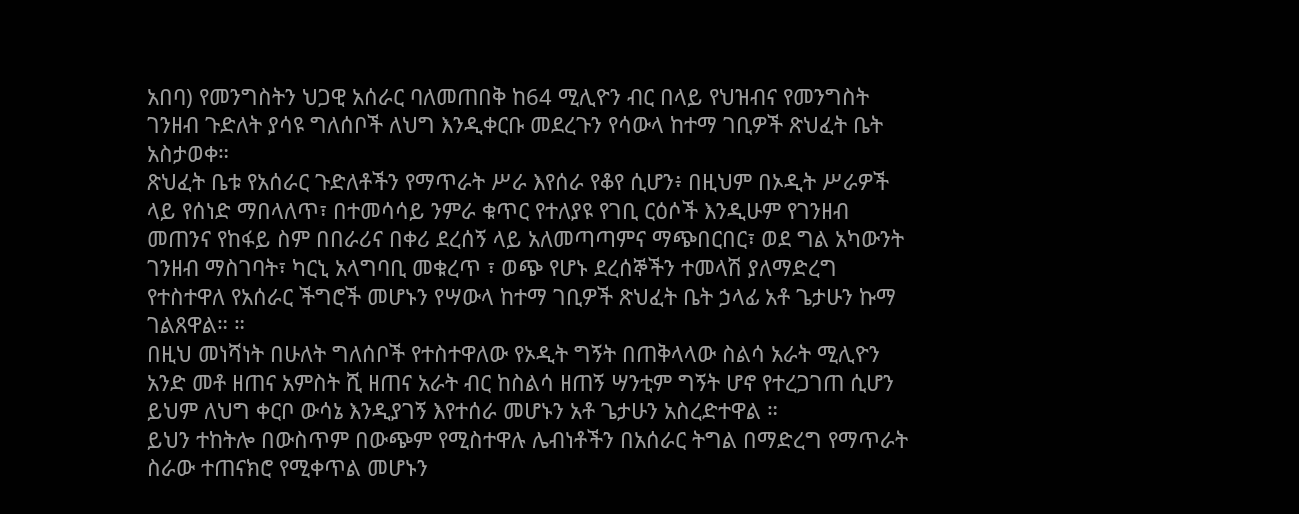አበባ) የመንግስትን ህጋዊ አሰራር ባለመጠበቅ ከ64 ሚሊዮን ብር በላይ የህዝብና የመንግስት ገንዘብ ጉድለት ያሳዩ ግለሰቦች ለህግ እንዲቀርቡ መደረጉን የሳውላ ከተማ ገቢዎች ጽህፈት ቤት አስታወቀ።
ጽህፈት ቤቱ የአሰራር ጉድለቶችን የማጥራት ሥራ እየሰራ የቆየ ሲሆን፥ በዚህም በኦዲት ሥራዎች ላይ የሰነድ ማበላለጥ፣ በተመሳሳይ ንምራ ቁጥር የተለያዩ የገቢ ርዕሶች እንዲሁም የገንዘብ መጠንና የከፋይ ስም በበራሪና በቀሪ ደረሰኝ ላይ አለመጣጣምና ማጭበርበር፣ ወደ ግል አካውንት ገንዘብ ማስገባት፣ ካርኒ አላግባቢ መቁረጥ ፣ ወጭ የሆኑ ደረሰኞችን ተመላሽ ያለማድረግ የተስተዋለ የአሰራር ችግሮች መሆኑን የሣውላ ከተማ ገቢዎች ጽህፈት ቤት ኃላፊ አቶ ጌታሁን ኩማ ገልጸዋል። ።
በዚህ መነሻነት በሁለት ግለሰቦች የተስተዋለው የኦዲት ግኝት በጠቅላላው ስልሳ አራት ሚሊዮን አንድ መቶ ዘጠና አምስት ሺ ዘጠና አራት ብር ከስልሳ ዘጠኝ ሣንቲም ግኝት ሆኖ የተረጋገጠ ሲሆን ይህም ለህግ ቀርቦ ውሳኔ እንዲያገኝ እየተሰራ መሆኑን አቶ ጌታሁን አስረድተዋል ።
ይህን ተከትሎ በውስጥም በውጭም የሚስተዋሉ ሌብነቶችን በአሰራር ትግል በማድረግ የማጥራት ስራው ተጠናክሮ የሚቀጥል መሆኑን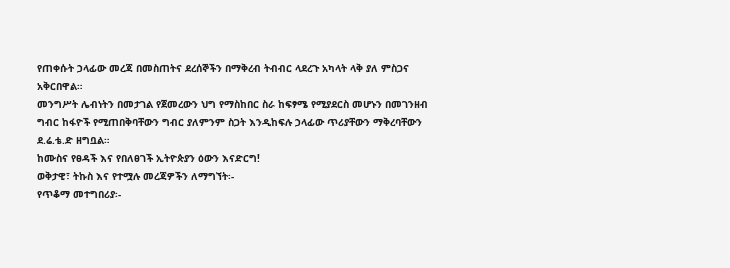የጠቀሱት ኃላፊው መረጃ በመስጠትና ደረሰኞችን በማቅረብ ትብብር ላደረጉ አካላት ላቅ ያለ ምስጋና አቅርበዋል።
መንግሥት ሌብነትን በመታገል የጀመረውን ህግ የማስከበር ስራ ከፍፃሜ የሚያደርስ መሆኑን በመገንዘብ ግብር ከፋዮች የሚጠበቅባቸውን ግብር ያለምንም ስጋት እንዲከፍሉ ኃላፊው ጥሪያቸውን ማቅረባቸውን ደ.ሬ.ቴ.ድ ዘግቧል።
ከሙስና የፀዳች እና የበለፀገች ኢትዮጵያን ዕውን እናድርግ!
ወቅታዊ፣ ትኩስ እና የተሟሉ መረጃዎችን ለማግኘት፡-
የጥቆማ መተግበሪያ፡-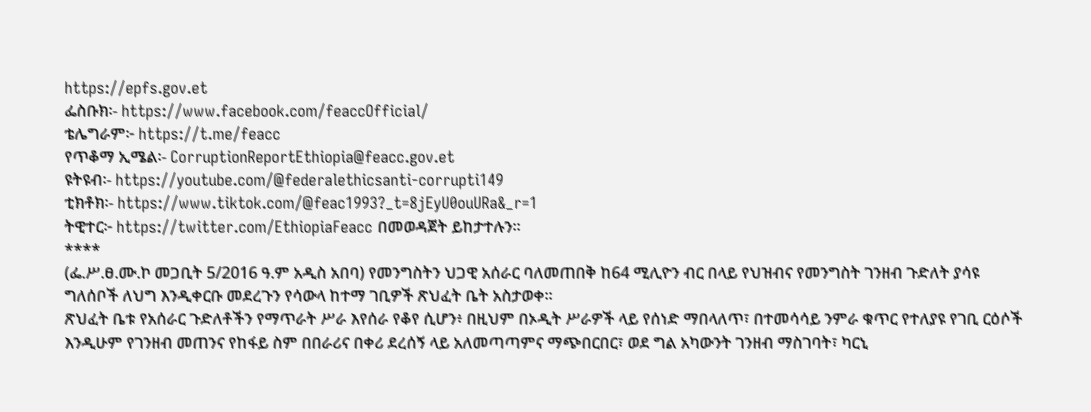https://epfs.gov.et
ፌስቡክ፡- https://www.facebook.com/feaccOfficial/
ቴሌግራም፦ https://t.me/feacc
የጥቆማ ኢሜል፡- CorruptionReportEthiopia@feacc.gov.et
ዩትዩብ፡- https://youtube.com/@federalethicsanti-corrupti149
ቲክቶክ፡- https://www.tiktok.com/@feac1993?_t=8jEyU0ouURa&_r=1
ትዊተር፦ https://twitter.com/EthiopiaFeacc በመወዳጀት ይከታተሉን፡፡
****
(ፌ.ሥ.ፀ.ሙ.ኮ መጋቢት 5/2016 ዓ.ም አዲስ አበባ) የመንግስትን ህጋዊ አሰራር ባለመጠበቅ ከ64 ሚሊዮን ብር በላይ የህዝብና የመንግስት ገንዘብ ጉድለት ያሳዩ ግለሰቦች ለህግ እንዲቀርቡ መደረጉን የሳውላ ከተማ ገቢዎች ጽህፈት ቤት አስታወቀ።
ጽህፈት ቤቱ የአሰራር ጉድለቶችን የማጥራት ሥራ እየሰራ የቆየ ሲሆን፥ በዚህም በኦዲት ሥራዎች ላይ የሰነድ ማበላለጥ፣ በተመሳሳይ ንምራ ቁጥር የተለያዩ የገቢ ርዕሶች እንዲሁም የገንዘብ መጠንና የከፋይ ስም በበራሪና በቀሪ ደረሰኝ ላይ አለመጣጣምና ማጭበርበር፣ ወደ ግል አካውንት ገንዘብ ማስገባት፣ ካርኒ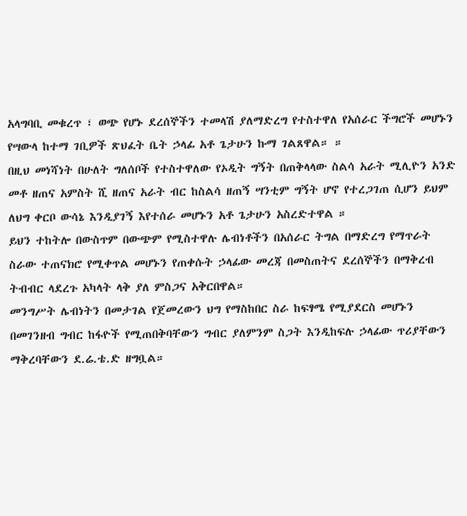አላግባቢ መቁረጥ ፣ ወጭ የሆኑ ደረሰኞችን ተመላሽ ያለማድረግ የተስተዋለ የአሰራር ችግሮች መሆኑን የሣውላ ከተማ ገቢዎች ጽህፈት ቤት ኃላፊ አቶ ጌታሁን ኩማ ገልጸዋል። ።
በዚህ መነሻነት በሁለት ግለሰቦች የተስተዋለው የኦዲት ግኝት በጠቅላላው ስልሳ አራት ሚሊዮን አንድ መቶ ዘጠና አምስት ሺ ዘጠና አራት ብር ከስልሳ ዘጠኝ ሣንቲም ግኝት ሆኖ የተረጋገጠ ሲሆን ይህም ለህግ ቀርቦ ውሳኔ እንዲያገኝ እየተሰራ መሆኑን አቶ ጌታሁን አስረድተዋል ።
ይህን ተከትሎ በውስጥም በውጭም የሚስተዋሉ ሌብነቶችን በአሰራር ትግል በማድረግ የማጥራት ስራው ተጠናክሮ የሚቀጥል መሆኑን የጠቀሱት ኃላፊው መረጃ በመስጠትና ደረሰኞችን በማቅረብ ትብብር ላደረጉ አካላት ላቅ ያለ ምስጋና አቅርበዋል።
መንግሥት ሌብነትን በመታገል የጀመረውን ህግ የማስከበር ስራ ከፍፃሜ የሚያደርስ መሆኑን በመገንዘብ ግብር ከፋዮች የሚጠበቅባቸውን ግብር ያለምንም ስጋት እንዲከፍሉ ኃላፊው ጥሪያቸውን ማቅረባቸውን ደ.ሬ.ቴ.ድ ዘግቧል።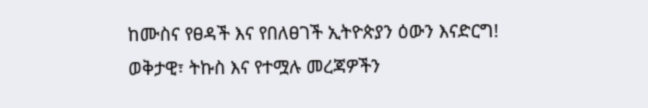ከሙስና የፀዳች እና የበለፀገች ኢትዮጵያን ዕውን እናድርግ!
ወቅታዊ፣ ትኩስ እና የተሟሉ መረጃዎችን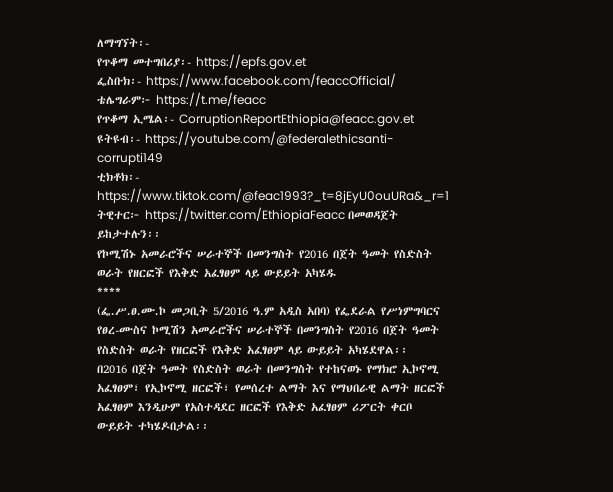ለማግኘት፡-
የጥቆማ መተግበሪያ፡- https://epfs.gov.et
ፌስቡክ፡- https://www.facebook.com/feaccOfficial/
ቴሌግራም፦ https://t.me/feacc
የጥቆማ ኢሜል፡- CorruptionReportEthiopia@feacc.gov.et
ዩትዩብ፡- https://youtube.com/@federalethicsanti-corrupti149
ቲክቶክ፡- https://www.tiktok.com/@feac1993?_t=8jEyU0ouURa&_r=1
ትዊተር፦ https://twitter.com/EthiopiaFeacc በመወዳጀት ይከታተሉን፡፡
የኮሚሽኑ አመራሮችና ሠራተኞች በመንግስት የ2016 በጀት ዓመት የስድስት ወራት የዘርፎች የእቅድ አፈፃፀም ላይ ውይይት አካሄዱ
****
(ፌ.ሥ.ፀ.ሙ.ኮ መጋቢት 5/2016 ዓ.ም አዲስ አበባ) የፌደራል የሥነምግባርና የፀረ-ሙስና ኮሚሽን አመራሮችና ሠራተኞች በመንግስት የ2016 በጀት ዓመት የስድስት ወራት የዘርፎች የእቅድ አፈፃፀም ላይ ውይይት አካሄደዋል፡፡
በ2016 በጀት ዓመት የስድስት ወራት በመንግስት የተከናወኑ የማክሮ ኢኮኖሚ አፈፃፀም፣ የኢኮኖሚ ዘርፎች፣ የመሰረተ ልማት እና የማህበራዊ ልማት ዘርፎች አፈፃፀም እንዲሁም የአስተዳደር ዘርፎች የእቅድ አፈፃፀም ሪፖርት ቀርቦ ውይይት ተካሄዶበታል፡፡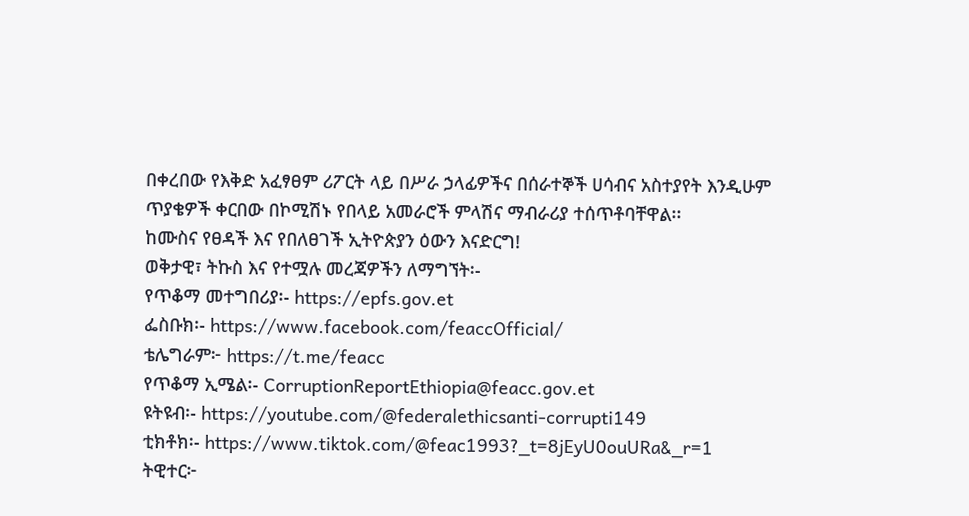በቀረበው የእቅድ አፈፃፀም ሪፖርት ላይ በሥራ ኃላፊዎችና በሰራተኞች ሀሳብና አስተያየት እንዲሁም ጥያቄዎች ቀርበው በኮሚሽኑ የበላይ አመራሮች ምላሽና ማብራሪያ ተሰጥቶባቸዋል፡፡
ከሙስና የፀዳች እና የበለፀገች ኢትዮጵያን ዕውን እናድርግ!
ወቅታዊ፣ ትኩስ እና የተሟሉ መረጃዎችን ለማግኘት፡-
የጥቆማ መተግበሪያ፡- https://epfs.gov.et
ፌስቡክ፡- https://www.facebook.com/feaccOfficial/
ቴሌግራም፦ https://t.me/feacc
የጥቆማ ኢሜል፡- CorruptionReportEthiopia@feacc.gov.et
ዩትዩብ፡- https://youtube.com/@federalethicsanti-corrupti149
ቲክቶክ፡- https://www.tiktok.com/@feac1993?_t=8jEyU0ouURa&_r=1
ትዊተር፦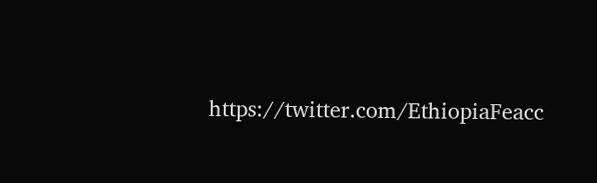https://twitter.com/EthiopiaFeacc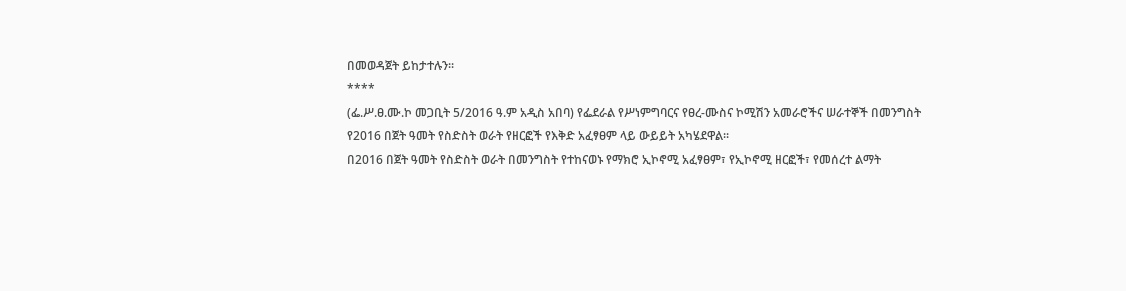በመወዳጀት ይከታተሉን፡፡
****
(ፌ.ሥ.ፀ.ሙ.ኮ መጋቢት 5/2016 ዓ.ም አዲስ አበባ) የፌደራል የሥነምግባርና የፀረ-ሙስና ኮሚሽን አመራሮችና ሠራተኞች በመንግስት የ2016 በጀት ዓመት የስድስት ወራት የዘርፎች የእቅድ አፈፃፀም ላይ ውይይት አካሄደዋል፡፡
በ2016 በጀት ዓመት የስድስት ወራት በመንግስት የተከናወኑ የማክሮ ኢኮኖሚ አፈፃፀም፣ የኢኮኖሚ ዘርፎች፣ የመሰረተ ልማት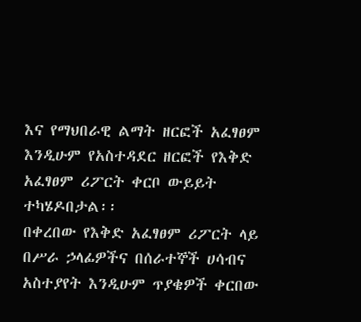እና የማህበራዊ ልማት ዘርፎች አፈፃፀም እንዲሁም የአስተዳደር ዘርፎች የእቅድ አፈፃፀም ሪፖርት ቀርቦ ውይይት ተካሄዶበታል፡፡
በቀረበው የእቅድ አፈፃፀም ሪፖርት ላይ በሥራ ኃላፊዎችና በሰራተኞች ሀሳብና አስተያየት እንዲሁም ጥያቄዎች ቀርበው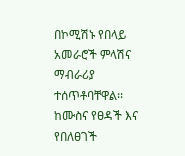በኮሚሽኑ የበላይ አመራሮች ምላሽና ማብራሪያ ተሰጥቶባቸዋል፡፡
ከሙስና የፀዳች እና የበለፀገች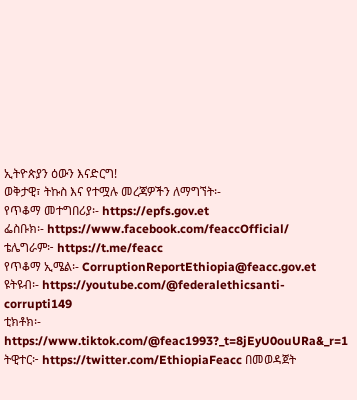ኢትዮጵያን ዕውን እናድርግ!
ወቅታዊ፣ ትኩስ እና የተሟሉ መረጃዎችን ለማግኘት፡-
የጥቆማ መተግበሪያ፡- https://epfs.gov.et
ፌስቡክ፡- https://www.facebook.com/feaccOfficial/
ቴሌግራም፦ https://t.me/feacc
የጥቆማ ኢሜል፡- CorruptionReportEthiopia@feacc.gov.et
ዩትዩብ፡- https://youtube.com/@federalethicsanti-corrupti149
ቲክቶክ፡- https://www.tiktok.com/@feac1993?_t=8jEyU0ouURa&_r=1
ትዊተር፦ https://twitter.com/EthiopiaFeacc በመወዳጀት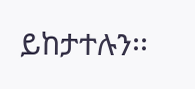ይከታተሉን፡፡